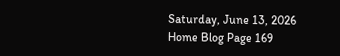Saturday, June 13, 2026
Home Blog Page 169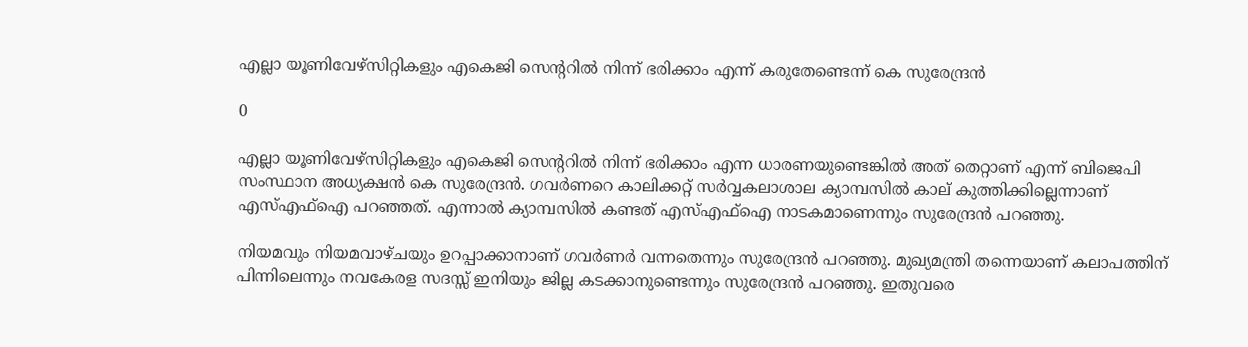എല്ലാ യൂണിവേഴ്സിറ്റികളും എകെജി സെൻ്ററിൽ നിന്ന് ഭരിക്കാം എന്ന് കരുതേണ്ടെന്ന് കെ സുരേന്ദ്രന്‍

0

എല്ലാ യൂണിവേഴ്സിറ്റികളും എകെജി സെൻ്ററിൽ നിന്ന് ഭരിക്കാം എന്ന ധാരണയുണ്ടെങ്കില്‍ അത് തെറ്റാണ് എന്ന് ബിജെപി സംസ്ഥാന അധ്യക്ഷന്‍‌ കെ സുരേന്ദ്രന്‍. ഗവർണറെ കാലിക്കറ്റ് സര്‍വ്വകലാശാല ക്യാമ്പസിൽ കാല് കുത്തിക്കില്ലെന്നാണ് എസ്എഫ്ഐ പറഞ്ഞത്. എന്നാല്‍ ക്യാമ്പസില്‍ കണ്ടത് എസ്എഫ്ഐ നാടകമാണെന്നും സുരേന്ദ്രൻ പറഞ്ഞു.

നിയമവും നിയമവാഴ്ചയും ഉറപ്പാക്കാനാണ് ഗവർണർ വന്നതെന്നും സുരേന്ദ്രന്‍ പറഞ്ഞു. മുഖ്യമന്ത്രി തന്നെയാണ് കലാപത്തിന് പിന്നിലെന്നും നവകേരള സദസ്സ് ഇനിയും ജില്ല കടക്കാനുണ്ടെന്നും സുരേന്ദ്രന്‍ പറഞ്ഞു. ഇതുവരെ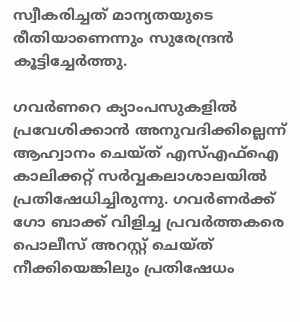സ്വീകരിച്ചത് മാന്യതയുടെ രീതിയാണെന്നും സുരേന്ദ്രൻ കൂട്ടിച്ചേര്‍ത്തു.

ഗവര്‍ണറെ ക്യാംപസുകളില്‍ പ്രവേശിക്കാന്‍ അനുവദിക്കില്ലെന്ന് ആഹ്വാനം ചെയ്ത് എസ്എഫ്ഐ കാലിക്കറ്റ് സര്‍വ്വകലാശാലയില്‍ പ്രതിഷേധിച്ചിരുന്നു. ഗവര്‍ണര്‍ക്ക് ഗോ ബാക്ക് വിളിച്ച പ്രവര്‍ത്തകരെ പൊലീസ് അറസ്റ്റ് ചെയ്ത് നീക്കിയെങ്കിലും പ്രതിഷേധം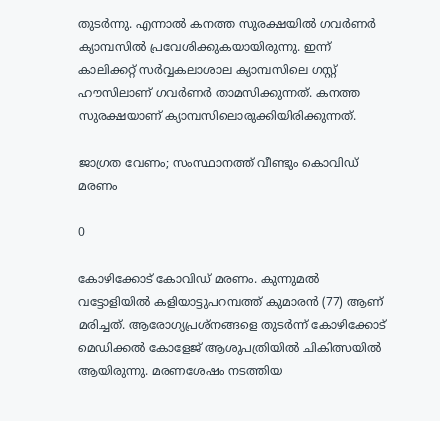തുടര്‍ന്നു. എന്നാല്‍ കനത്ത സുരക്ഷയില്‍ ഗവര്‍ണര്‍ ക്യാമ്പസില്‍ പ്രവേശിക്കുകയായിരുന്നു. ഇന്ന് കാലിക്കറ്റ് സര്‍വ്വകലാശാല ക്യാമ്പസിലെ ഗസ്റ്റ് ഹൗസിലാണ് ഗവര്‍ണര്‍ താമസിക്കുന്നത്. കനത്ത സുരക്ഷയാണ് ക്യാമ്പസിലൊരുക്കിയിരിക്കുന്നത്.

ജാഗ്രത വേണം; സംസ്ഥാനത്ത് വീണ്ടും കൊവിഡ് മരണം

0

കോഴിക്കോട് കോവിഡ് മരണം. കുന്നുമൽ വട്ടോളിയിൽ കളിയാട്ടുപറമ്പത്ത് കുമാരൻ (77) ആണ് മരിച്ചത്. ആരോഗ്യപ്രശ്നങ്ങളെ തുടർന്ന് കോഴിക്കോട് മെഡിക്കൽ കോളേജ് ആശുപത്രിയിൽ ചികിത്സയിൽ ആയിരുന്നു. മരണശേഷം നടത്തിയ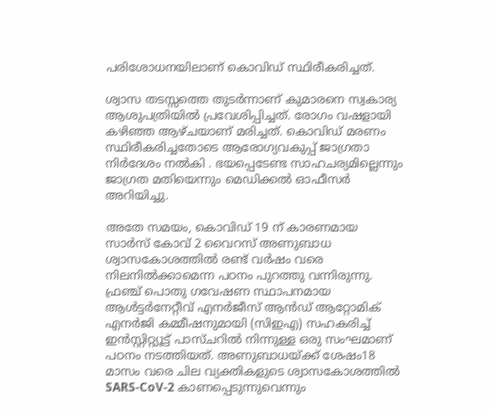പരിശോധനയിലാണ് കൊവിഡ് സ്ഥിരീകരിച്ചത്.

ശ്വാസ തടസ്സത്തെ തുടർന്നാണ് കുമാരനെ സ്വകാര്യ ആശുപത്രിയിൽ പ്രവേശിപ്പിച്ചത്. രോഗം വഷളായി കഴിഞ്ഞ ആഴ്ചയാണ് മരിച്ചത്. കൊവിഡ് മരണം സ്ഥിരീകരിച്ചതോടെ ആരോഗ്യവകുപ്പ് ജാഗ്രതാ നിർദേശം നൽകി . ഭയപ്പെടേണ്ട സാഹചര്യമില്ലെന്നും ജാഗ്രത മതിയെന്നും മെഡിക്കൽ ഓഫീസർ അറിയിച്ചു.

അതേ സമയം, കൊവിഡ് 19 ന് കാരണമായ സാർസ് കോവ് 2 വൈറസ് അണുബാധ ശ്വാസകോശത്തിൽ രണ്ട് വർഷം വരെ നിലനിൽക്കാമെന്ന പഠനം പുറത്തു വന്നിരുന്നു. ഫ്രഞ്ച് പൊതു ഗവേഷണ സ്ഥാപനമായ ആൾട്ടർനേറ്റീവ് എനർജീസ് ആൻഡ് ആറ്റോമിക് എനർജി കമ്മീഷനുമായി (സിഇഎ) സഹകരിച്ച് ഇൻസ്റ്റിറ്റ്യൂട്ട് പാസ്ചറിൽ നിന്നുള്ള ഒരു സംഘമാണ് പഠനം നടത്തിയത്. അണുബാധയ്ക്ക് ശേഷം18 മാസം വരെ ചില വ്യക്തികളുടെ ശ്വാസകോശത്തിൽ SARS-CoV-2 കാണപ്പെടുന്നുവെന്നും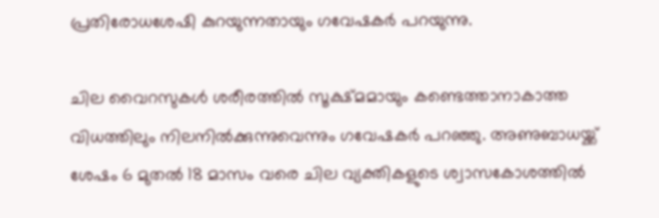പ്രതിരോധശേഷി കുറയുന്നതായും ഗവേഷകർ പറയുന്നു.

ചില വൈറസുകൾ ശരീരത്തിൽ സൂക്ഷ്മമായും കണ്ടെത്താനാകാത്ത വിധത്തിലും നിലനിൽക്കുന്നുവെന്നും ഗവേഷകർ പറഞ്ഞു. അണുബാധയ്ക്ക് ശേഷം 6 മുതൽ 18 മാസം വരെ ചില വ്യക്തികളുടെ ശ്വാസകോശത്തിൽ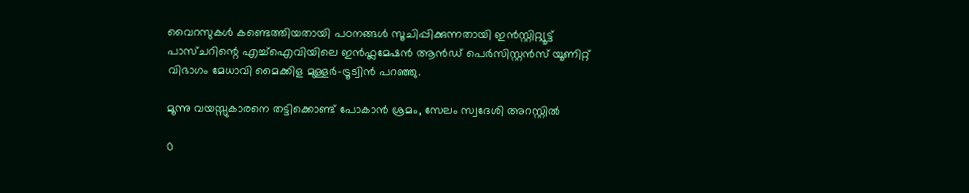വൈറസുകൾ കണ്ടെത്തിയതായി പഠനങ്ങൾ സൂചിപ്പിക്കുന്നതായി ഇൻസ്റ്റിറ്റ്യൂട്ട് പാസ്ചറിന്റെ എച്ച്ഐവിയിലെ ഇൻഫ്ലമേഷൻ ആൻഡ് പെർസിസ്റ്റൻസ് യൂണിറ്റ് വിഭാഗം മേധാവി മൈക്കിള മുള്ളർ-ട്രൂട്വിൻ പറഞ്ഞു.

മൂന്നു വയസ്സുകാരനെ തട്ടിക്കൊണ്ട് പോകാൻ ശ്രമം, സേലം സ്വദേശി അറസ്റ്റിൽ

0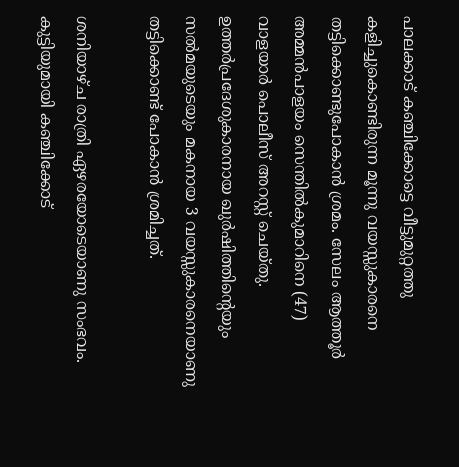പാലക്കാട് കഞ്ചിക്കോട്ടെ വീട്ടുമുറ്റത്തു കളിച്ചുകൊണ്ടിരുന്ന മൂന്നു വയസ്സുകാരനെ തട്ടിക്കൊണ്ടുപോകാൻ ശ്രമം. സേലം ആത്തൂർ അമ്മൻപാളയം സെന്തിൽകുമാറിനെ (47) വാളയാർ പൊലീസ് അറസ്റ്റ് ചെയ്തു. ഉത്തർപ്രദേശുകാരനായ ഖുർഷിത്തിന്റെയും സൽമയുടെയും മകനായ 3 വയസ്സുകാരനെയാണു തട്ടിക്കൊണ്ട് പോകാൻ ശ്രമിച്ചത്.

ശനിയാഴ്ച രാത്രി ഏഴരയോടെയാണു സംഭവം. കുട്ടിയുമായി കഞ്ചിക്കോട്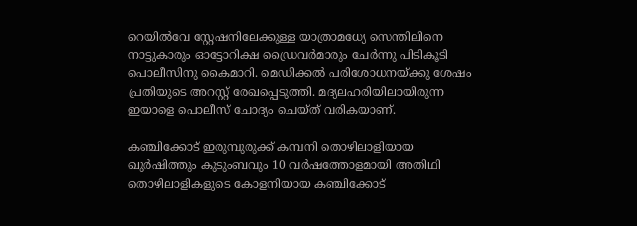റെയിൽവേ സ്റ്റേഷനിലേക്കുള്ള യാത്രാമധ്യേ സെന്തിലിനെ നാട്ടുകാരും ഓട്ടോറിക്ഷ ഡ്രൈവർമാരും ചേർന്നു പിടികൂടി പൊലീസിനു കൈമാറി. മെഡിക്കൽ പരിശോധനയ്ക്കു ശേഷം പ്രതിയുടെ അറസ്റ്റ് രേഖപ്പെടുത്തി. മദ്യലഹരിയിലായിരുന്ന ഇയാളെ പൊലീസ് ചോദ്യം ചെയ്ത് വരികയാണ്.

കഞ്ചിക്കോട് ഇരുമ്പുരുക്ക് കമ്പനി തൊഴിലാളിയായ ഖുർഷിത്തും കുടുംബവും 10 വർഷത്തോളമായി അതിഥി തൊഴിലാളികളുടെ കോളനിയായ കഞ്ചിക്കോട്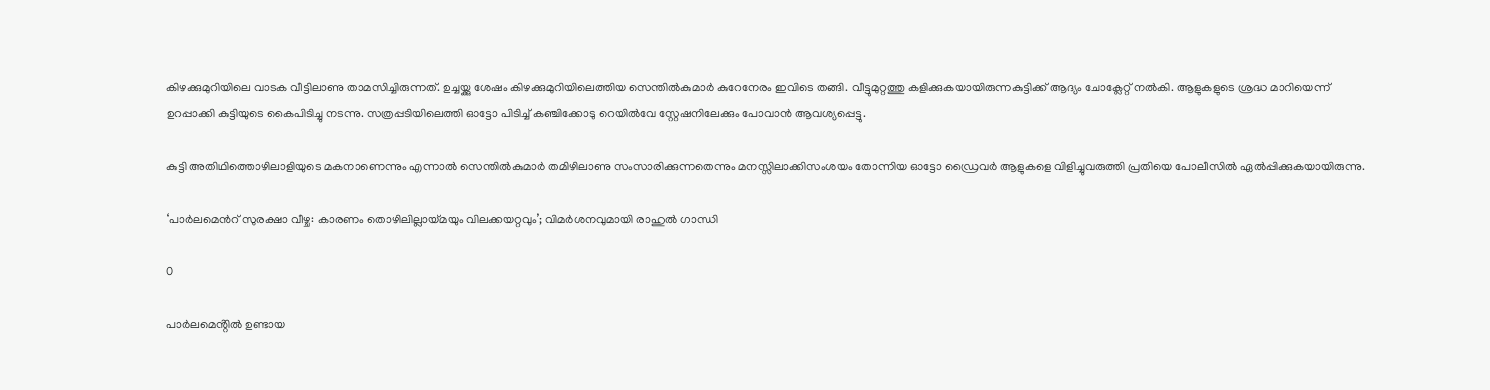കിഴക്കുമുറിയിലെ വാടക വീട്ടിലാണു താമസിച്ചിരുന്നത്. ഉച്ചയ്ക്കു ശേഷം കിഴക്കുമുറിയിലെത്തിയ സെന്തിൽകുമാർ കുറേനേരം ഇവിടെ തങ്ങി. വീട്ടുമുറ്റത്തു കളിക്കുകയായിരുന്നകുട്ടിക്ക് ആദ്യം ചോക്ലേറ്റ് നൽകി. ആളുകളുടെ ശ്രദ്ധ മാറിയെന്ന് ഉറപ്പാക്കി കുട്ടിയുടെ കൈപിടിച്ചു നടന്നു. സത്രപ്പടിയിലെത്തി ഓട്ടോ പിടിച്ച് കഞ്ചിക്കോടു റെയിൽവേ സ്റ്റേഷനിലേക്കും പോവാൻ ആവശ്യപ്പെട്ടു.

കുട്ടി അതിഥിത്തൊഴിലാളിയുടെ മകനാണെന്നും എന്നാൽ സെന്തിൽകുമാർ തമിഴിലാണു സംസാരിക്കുന്നതെന്നും മനസ്സിലാക്കിസംശയം തോന്നിയ ഓട്ടോ ഡ്രൈവർ ആളുകളെ വിളിച്ചുവരുത്തി പ്രതിയെ പോലീസിൽ ഏൽപ്പിക്കുകയായിരുന്നു.

‘പാര്‍ലമെന്‍റ് സുരക്ഷാ വീഴ്ച: കാരണം തൊഴിലില്ലായ്മയും വിലക്കയറ്റവും’; വിമർശനവുമായി രാഹുല്‍ ഗാന്ധി

0

പാര്‍ലമെൻ്റിൽ ഉണ്ടായ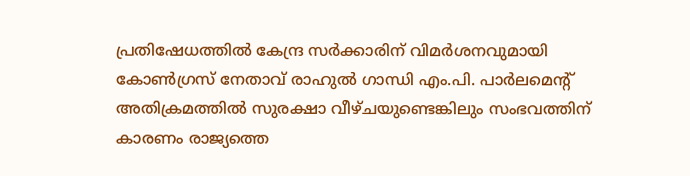പ്രതിഷേധത്തിൽ കേന്ദ്ര സർക്കാരിന് വിമർശനവുമായി കോണ്‍ഗ്രസ് നേതാവ് രാഹുല്‍ ഗാന്ധി എം.പി. പാര്‍ലമെന്‍റ് അതിക്രമത്തില്‍ സുരക്ഷാ വീഴ്ചയുണ്ടെങ്കിലും സംഭവത്തിന് കാരണം രാജ്യത്തെ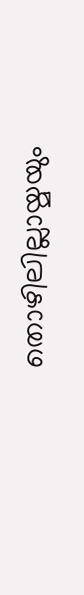തൊഴിലില്ലായ്മയും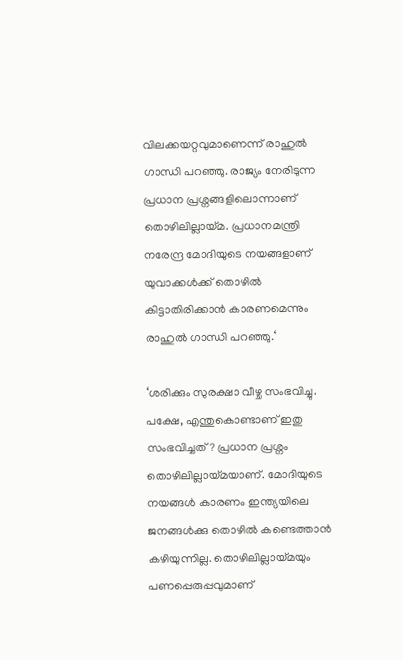വിലക്കയറ്റവുമാണെന്ന് രാഹുല്‍ ഗാന്ധി പറഞ്ഞു. രാജ്യം നേരിടുന്ന പ്രധാന പ്രശ്നങ്ങളിലൊന്നാണ് തൊഴിലില്ലായ്മ. പ്രധാനമന്ത്രി നരേന്ദ്ര മോദിയുടെ നയങ്ങളാണ് യുവാക്കള്‍ക്ക് തൊഴില്‍ കിട്ടാതിരിക്കാന്‍ കാരണമെന്നും രാഹുല്‍ ഗാന്ധി പറഞ്ഞു.‘

‘ശരിക്കും സുരക്ഷാ വീഴ്ച സംഭവിച്ചു. പക്ഷേ, എന്തുകൊണ്ടാണ് ഇതു സംഭവിച്ചത്? പ്രധാന പ്രശ്നം തൊഴിലില്ലായ്മയാണ്. മോദിയുടെ നയങ്ങൾ കാരണം ഇന്ത്യയിലെ ജനങ്ങൾക്കു തൊഴിൽ കണ്ടെത്താൻ കഴിയുന്നില്ല. തൊഴിലില്ലായ്മയും പണപ്പെരുപ്പവുമാണ്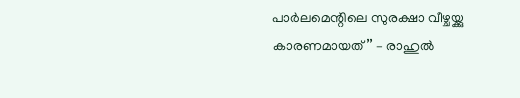പാർലമെന്റിലെ സുരക്ഷാ വീഴ്ചയ്ക്കു കാരണമായത്’’ – രാഹുൽ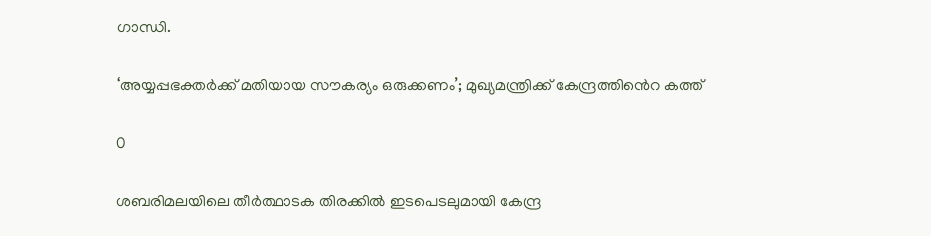ഗാന്ധി.

‘അയ്യപ്പഭക്തർക്ക് മതിയായ സൗകര്യം ഒരുക്കണം’; മുഖ്യമന്ത്രിക്ക് കേന്ദ്രത്തിൻെറ കത്ത്

0

ശബരിമലയിലെ തീര്‍ത്ഥാടക തിരക്കില്‍ ഇടപെടലുമായി കേന്ദ്ര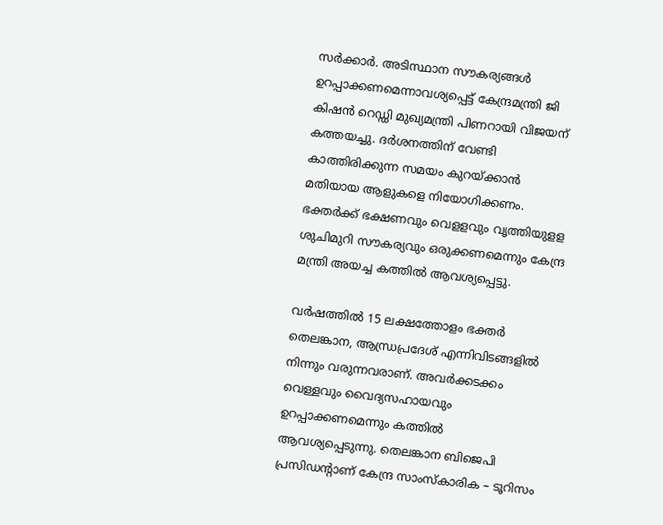സര്‍ക്കാര്‍. അടിസ്ഥാന സൗകര്യങ്ങൾ ഉറപ്പാക്കണമെന്നാവശ്യപ്പെട്ട് കേന്ദ്രമന്ത്രി ജി കിഷൻ റെഡ്ഡി മുഖ്യമന്ത്രി പിണറായി വിജയന് കത്തയച്ചു. ദർശനത്തിന് വേണ്ടി കാത്തിരിക്കുന്ന സമയം കുറയ്ക്കാൻ മതിയായ ആളുകളെ നിയോഗിക്കണം. ഭക്തർക്ക് ഭക്ഷണവും വെളളവും വൃത്തിയുളള ശുചിമുറി സൗകര്യവും ഒരുക്കണമെന്നും കേന്ദ്ര മന്ത്രി അയച്ച കത്തിൽ ആവശ്യപ്പെട്ടു.

വർഷത്തിൽ 15 ലക്ഷത്തോളം ഭക്തർ തെലങ്കാന, ആന്ധ്രപ്രദേശ് എന്നിവിടങ്ങളിൽ നിന്നും വരുന്നവരാണ്. അവർക്കടക്കം വെള്ളവും വൈദ്യസഹായവും ഉറപ്പാക്കണമെന്നും കത്തിൽ ആവശ്യപ്പെടുന്നു. തെലങ്കാന ബിജെപി പ്രസിഡന്റാണ് കേന്ദ്ര സാംസ്കാരിക – ടൂറിസം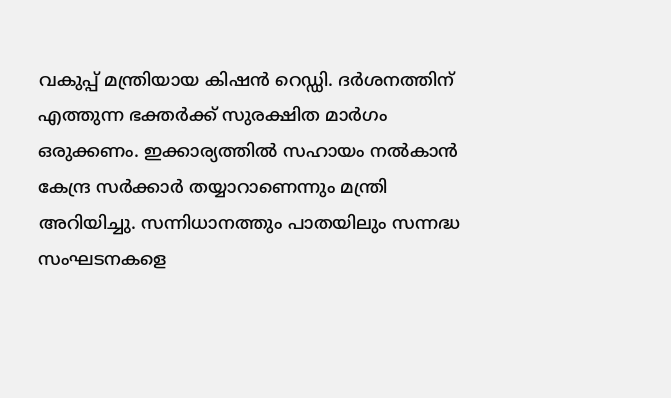വകുപ്പ് മന്ത്രിയായ കിഷൻ റെഡ്ഡി. ദർശനത്തിന് എത്തുന്ന ഭക്തർക്ക് സുരക്ഷിത മാർഗം ഒരുക്കണം. ഇക്കാര്യത്തിൽ സഹായം നൽകാൻ കേന്ദ്ര സർക്കാർ തയ്യാറാണെന്നും മന്ത്രി അറിയിച്ചു. സന്നിധാനത്തും പാതയിലും സന്നദ്ധ സംഘടനകളെ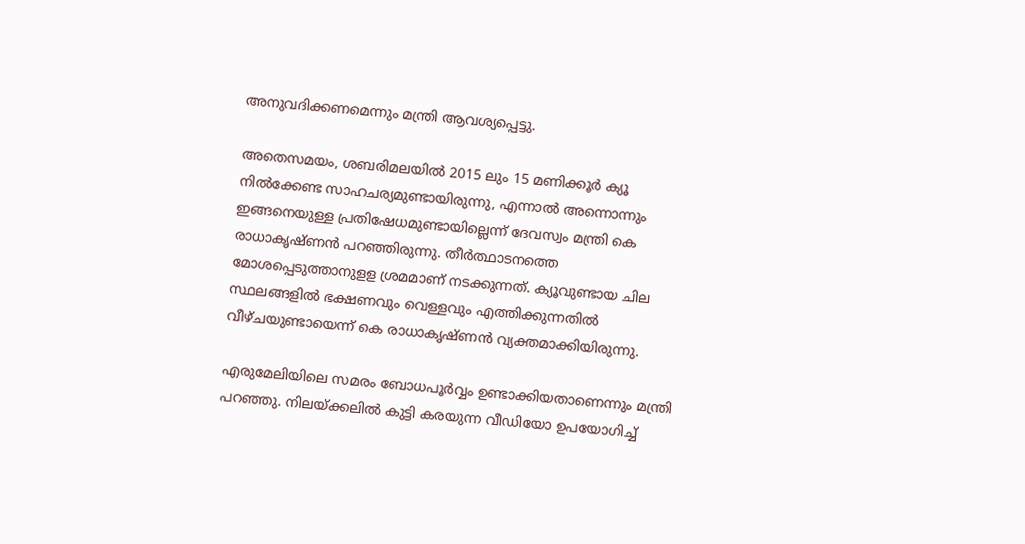അനുവദിക്കണമെന്നും മന്ത്രി ആവശ്യപ്പെട്ടു.

അതെസമയം, ശബരിമലയിൽ 2015 ലും 15 മണിക്കൂർ ക്യൂ നിൽക്കേണ്ട സാഹചര്യമുണ്ടായിരുന്നു, എന്നാൽ അന്നൊന്നും ഇങ്ങനെയുള്ള പ്രതിഷേധമുണ്ടായില്ലെന്ന് ദേവസ്വം മന്ത്രി കെ രാധാകൃഷ്ണൻ പറഞ്ഞിരുന്നു. തീർത്ഥാടനത്തെ മോശപ്പെടുത്താനുളള ശ്രമമാണ് നടക്കുന്നത്. ക്യൂവുണ്ടായ ചില സ്ഥലങ്ങളിൽ ഭക്ഷണവും വെള്ളവും എത്തിക്കുന്നതിൽ വീഴ്ചയുണ്ടായെന്ന് കെ രാധാകൃഷ്ണൻ വ്യക്തമാക്കിയിരുന്നു.

എരുമേലിയിലെ സമരം ബോധപൂർവ്വം ഉണ്ടാക്കിയതാണെന്നും മന്ത്രി പറഞ്ഞു. നിലയ്ക്കലിൽ കുട്ടി കരയുന്ന വീഡിയോ ഉപയോഗിച്ച്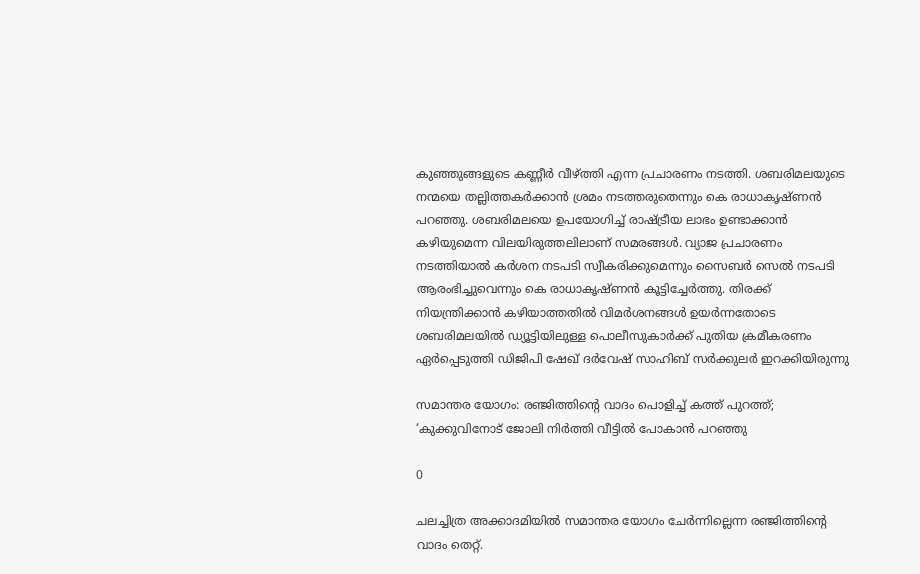കുഞ്ഞുങ്ങളുടെ കണ്ണീർ വീഴ്ത്തി എന്ന പ്രചാരണം നടത്തി. ശബരിമലയുടെ നന്മയെ തല്ലിത്തകർക്കാന്‍ ശ്രമം നടത്തരുതെന്നും കെ രാധാകൃഷ്ണൻ പറഞ്ഞു. ശബരിമലയെ ഉപയോഗിച്ച് രാഷ്ട്രീയ ലാഭം ഉണ്ടാക്കാൻ കഴിയുമെന്ന വിലയിരുത്തലിലാണ് സമരങ്ങൾ. വ്യാജ പ്രചാരണം നടത്തിയാൽ കർശന നടപടി സ്വീകരിക്കുമെന്നും സൈബർ സെൽ നടപടി ആരംഭിച്ചുവെന്നും കെ രാധാകൃഷ്ണൻ കൂട്ടിച്ചേർത്തു. തിരക്ക് നിയന്ത്രിക്കാന്‍ കഴിയാത്തതിൽ വിമര്‍ശനങ്ങൾ ഉയർന്നതോടെ ശബരിമലയിൽ ഡ്യൂട്ടിയിലുള്ള പൊലീസുകാർക്ക് പുതിയ ക്രമീകരണം ഏർപ്പെടുത്തി ഡിജിപി ഷേഖ് ദർവേഷ് സാഹിബ് സർക്കുലർ ഇറക്കിയിരുന്നു

സമാന്തര യോഗം: രഞ്ജിത്തിന്റെ വാദം പൊളിച്ച് കത്ത് പുറത്ത്; ‘കുക്കുവിനോട് ജോലി നിര്‍ത്തി വീട്ടില്‍ പോകാൻ പറഞ്ഞു

0

ചലച്ചിത്ര അക്കാദമിയിൽ സമാന്തര യോഗം ചേർന്നില്ലെന്ന രഞ്ജിത്തിന്റെ വാദം തെറ്റ്.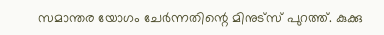സമാന്തര യോഗം ചേർന്നതിന്റെ മിനുട്സ് പുറത്ത്. കുക്കു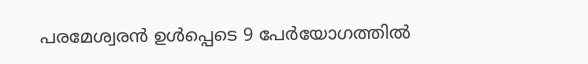പരമേശ്വരൻ ഉൾപ്പെടെ 9 പേർയോഗത്തിൽ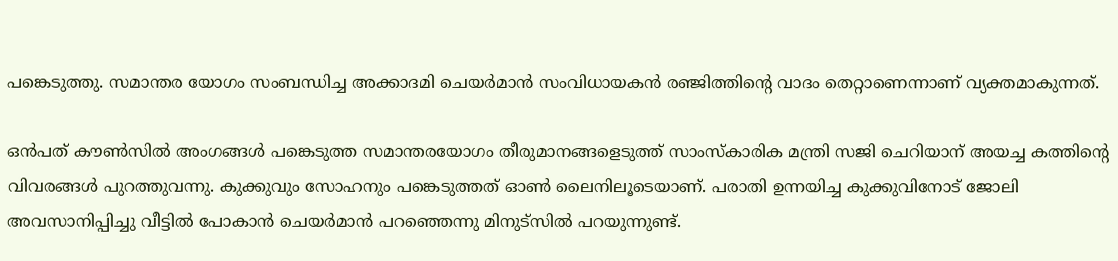പങ്കെടുത്തു. സമാന്തര യോഗം സംബന്ധിച്ച അക്കാദമി ചെയര്‍മാന്‍ സംവിധായകന്‍ രഞ്ജിത്തിന്റെ വാദം തെറ്റാണെന്നാണ് വ്യക്തമാകുന്നത്.

ഒന്‍പത് കൗണ്‍സില്‍ അംഗങ്ങള്‍ പങ്കെടുത്ത സമാന്തരയോഗം തീരുമാനങ്ങളെടുത്ത് സാംസ്‌കാരിക മന്ത്രി സജി ചെറിയാന് അയച്ച കത്തിന്റെ വിവരങ്ങള്‍ പുറത്തുവന്നു. കുക്കുവും സോഹനും പങ്കെടുത്തത് ഓൺ ലൈനിലൂടെയാണ്. പരാതി ഉന്നയിച്ച കുക്കുവിനോട് ജോലി അവസാനിപ്പിച്ചു വീട്ടിൽ പോകാൻ ചെയര്‍മാന്‍ പറഞ്ഞെന്നു മിനുട്സില്‍ പറയുന്നുണ്ട്.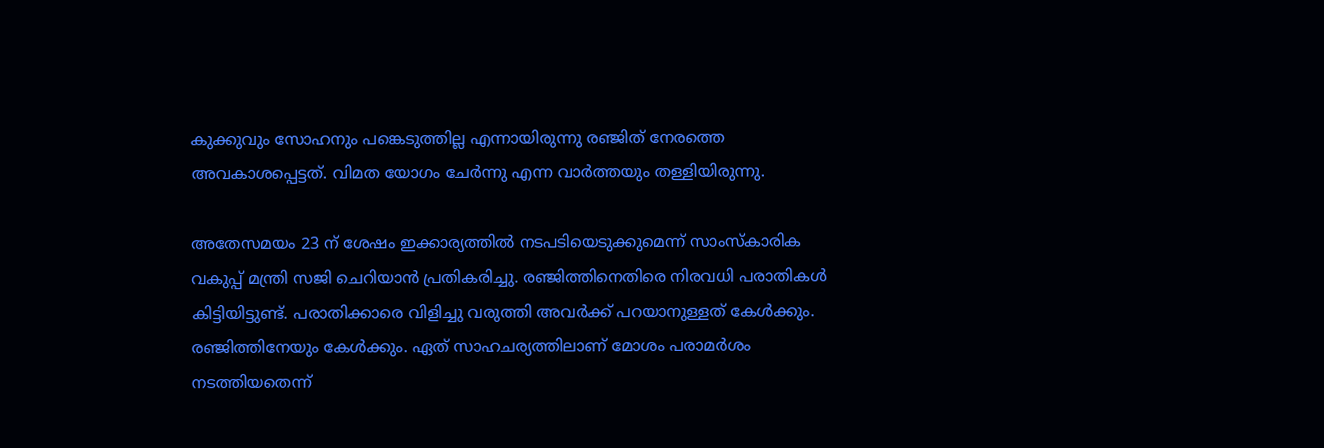കുക്കുവും സോഹനും പങ്കെടുത്തില്ല എന്നായിരുന്നു രഞ്ജിത് നേരത്തെ അവകാശപ്പെട്ടത്. വിമത യോഗം ചേർന്നു എന്ന വാർത്തയും തള്ളിയിരുന്നു.

അതേസമയം 23 ന് ശേഷം ഇക്കാര്യത്തിൽ നടപടിയെടുക്കുമെന്ന് സാംസ്കാരിക വകുപ്പ് മന്ത്രി സജി ചെറിയാന്‍ പ്രതികരിച്ചു. രഞ്ജിത്തിനെതിരെ നിരവധി പരാതികൾ കിട്ടിയിട്ടുണ്ട്. പരാതിക്കാരെ വിളിച്ചു വരുത്തി അവർക്ക് പറയാനുള്ളത് കേൾക്കും. രഞ്ജിത്തിനേയും കേൾക്കും. ഏത് സാഹചര്യത്തിലാണ് മോശം പരാമർശം നടത്തിയതെന്ന്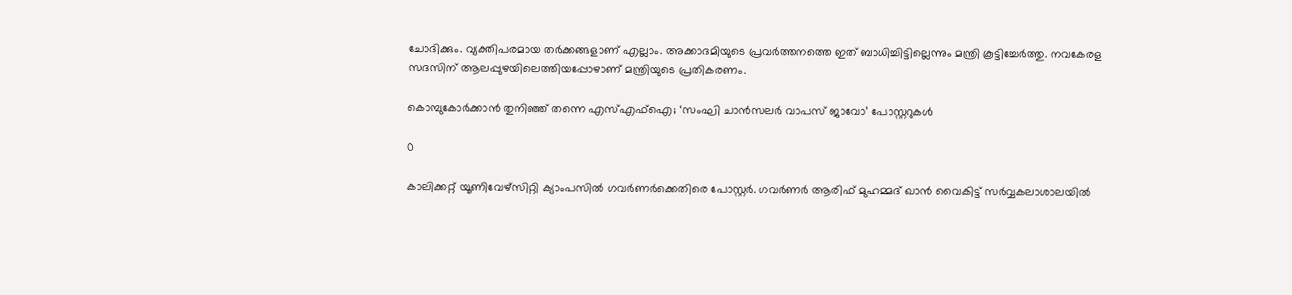ചോദിക്കും. വ്യക്തിപരമായ തർക്കങ്ങളാണ് എല്ലാം. അക്കാദമിയുടെ പ്രവർത്തനത്തെ ഇത് ബാധിച്ചിട്ടില്ലെന്നും മന്ത്രി കൂട്ടിച്ചേർത്തു. നവകേരള സദസിന് ആലപ്പുഴയിലെത്തിയപ്പോഴാണ് മന്ത്രിയുടെ പ്രതികരണം.

കൊമ്പുകോർക്കാൻ തുനിഞ്ഞ് തന്നെ എസ്എഫ്ഐ; ‘സംഘി ചാന്‍സലര്‍ വാപസ് ജാവോ’ പോസ്റ്ററുകൾ

0

കാലിക്കറ്റ് യൂണിവേഴ്‌സിറ്റി ക്യാംപസില്‍ ഗവര്‍ണര്‍ക്കെതിരെ പോസ്റ്റര്‍. ഗവര്‍ണര്‍ ആരിഫ് മുഹമ്മദ് ഖാന്‍ വൈകിട്ട് സര്‍വ്വകലാശാലയില്‍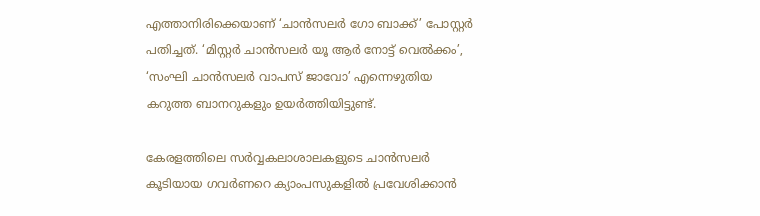എത്താനിരിക്കെയാണ് ‘ചാന്‍സലര്‍ ഗോ ബാക്ക്’ പോസ്റ്റര്‍ പതിച്ചത്. ‘മിസ്റ്റര്‍ ചാന്‍സലര്‍ യൂ ആര്‍ നോട്ട് വെല്‍ക്കം’, ‘സംഘി ചാന്‍സലര്‍ വാപസ് ജാവോ’ എന്നെഴുതിയ കറുത്ത ബാനറുകളും ഉയര്‍ത്തിയിട്ടുണ്ട്.

കേരളത്തിലെ സര്‍വ്വകലാശാലകളുടെ ചാന്‍സലര്‍ കൂടിയായ ഗവര്‍ണറെ ക്യാംപസുകളില്‍ പ്രവേശിക്കാന്‍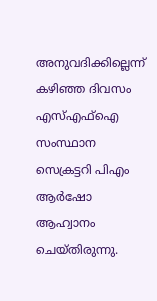അനുവദിക്കില്ലെന്ന് കഴിഞ്ഞ ദിവസം എസ്എഫ്‌ഐ സംസ്ഥാന സെക്രട്ടറി പിഎം ആര്‍ഷോ ആഹ്വാനം ചെയ്തിരുന്നു.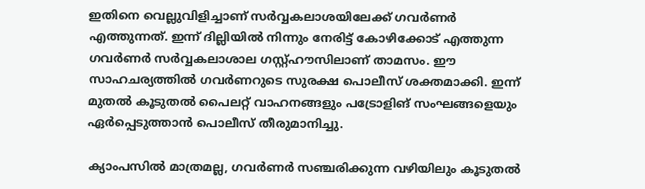ഇതിനെ വെല്ലുവിളിച്ചാണ് സര്‍വ്വകലാശയിലേക്ക് ഗവര്‍ണര്‍ എത്തുന്നത്. ഇന്ന് ദില്ലിയിൽ നിന്നും നേരിട്ട് കോഴിക്കോട് എത്തുന്ന ഗവര്‍ണര്‍ സര്‍വ്വകലാശാല ഗസ്റ്റ്ഹൗസിലാണ് താമസം. ഈ സാഹചര്യത്തില്‍ ഗവര്‍ണറുടെ സുരക്ഷ പൊലീസ് ശക്തമാക്കി. ഇന്ന് മുതല്‍ കൂടുതല്‍ പൈലറ്റ് വാഹനങ്ങളും പട്രോളിങ് സംഘങ്ങളെയും ഏര്‍പ്പെടുത്താന്‍ പൊലീസ് തീരുമാനിച്ചു.

ക്യാംപസില്‍ മാത്രമല്ല, ഗവര്‍ണര്‍ സഞ്ചരിക്കുന്ന വഴിയിലും കൂടുതല്‍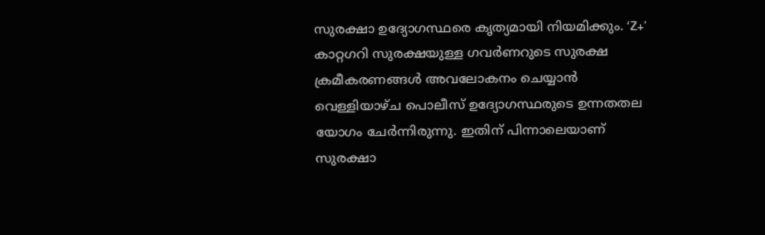സുരക്ഷാ ഉദ്യോഗസ്ഥരെ കൃത്യമായി നിയമിക്കും. ‘Z+’ കാറ്റഗറി സുരക്ഷയുള്ള ഗവര്‍ണറുടെ സുരക്ഷ ക്രമീകരണങ്ങള്‍ അവലോകനം ചെയ്യാന്‍ വെള്ളിയാഴ്ച പൊലീസ് ഉദ്യോഗസ്ഥരുടെ ഉന്നതതല യോഗം ചേര്‍ന്നിരുന്നു. ഇതിന് പിന്നാലെയാണ് സുരക്ഷാ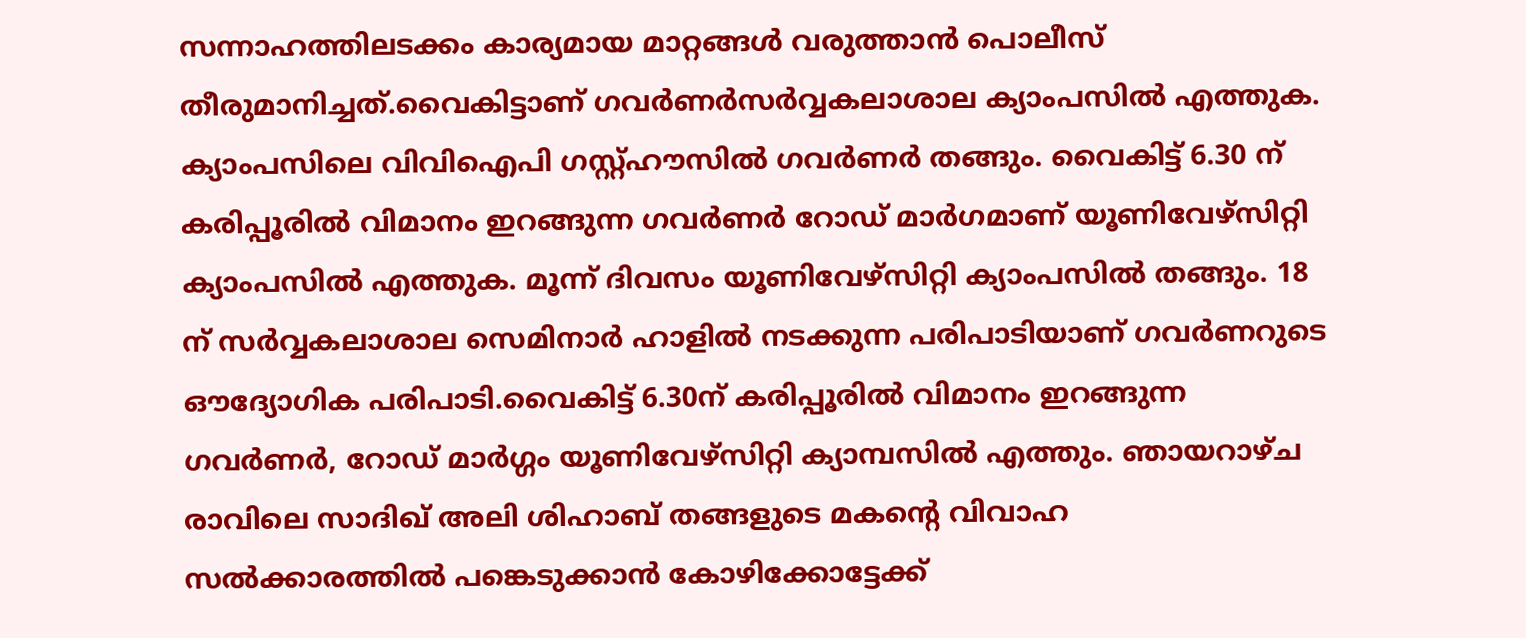സന്നാഹത്തിലടക്കം കാര്യമായ മാറ്റങ്ങള്‍ വരുത്താന്‍ പൊലീസ് തീരുമാനിച്ചത്.വൈകിട്ടാണ് ഗവര്‍ണര്‍സര്‍വ്വകലാശാല ക്യാംപസില്‍ എത്തുക. ക്യാംപസിലെ വിവിഐപി ഗസ്റ്റ്ഹൗസില്‍ ഗവര്‍ണര്‍ തങ്ങും. വൈകിട്ട് 6.30 ന് കരിപ്പൂരില്‍ വിമാനം ഇറങ്ങുന്ന ഗവര്‍ണര്‍ റോഡ് മാര്‍ഗമാണ് യൂണിവേഴ്‌സിറ്റി ക്യാംപസില്‍ എത്തുക. മൂന്ന് ദിവസം യൂണിവേഴ്‌സിറ്റി ക്യാംപസില്‍ തങ്ങും. 18 ന് സര്‍വ്വകലാശാല സെമിനാര്‍ ഹാളില്‍ നടക്കുന്ന പരിപാടിയാണ് ഗവര്‍ണറുടെ ഔദ്യോഗിക പരിപാടി.വൈകിട്ട് 6.30ന് കരിപ്പൂരിൽ വിമാനം ഇറങ്ങുന്ന ഗവർണർ, റോഡ് മാർഗ്ഗം യൂണിവേഴ്സിറ്റി ക്യാമ്പസിൽ എത്തും. ഞായറാഴ്ച രാവിലെ സാദിഖ് അലി ശിഹാബ് തങ്ങളുടെ മകന്റെ വിവാഹ സൽക്കാരത്തിൽ പങ്കെടുക്കാൻ കോഴിക്കോട്ടേക്ക്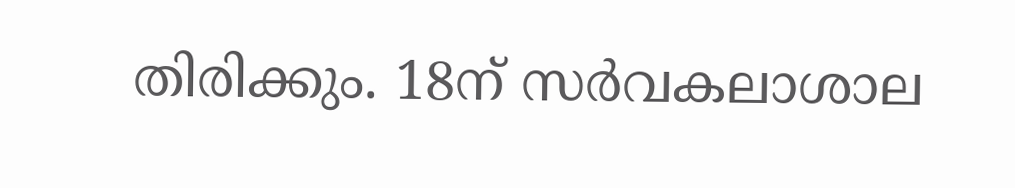തിരിക്കും. 18ന് സർവകലാശാല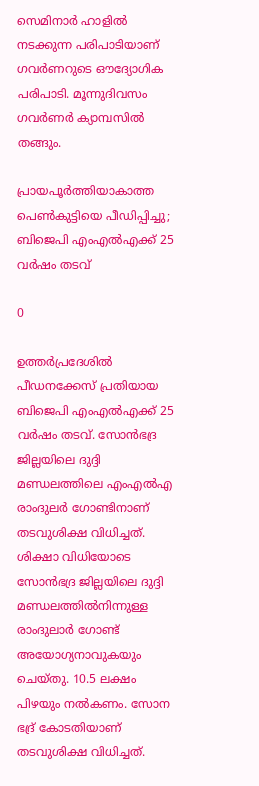സെമിനാർ ഹാളിൽ നടക്കുന്ന പരിപാടിയാണ് ഗവർണറുടെ ഔദ്യോഗിക പരിപാടി. മൂന്നുദിവസം ഗവർണർ ക്യാമ്പസിൽ തങ്ങും.

പ്രായപൂർത്തിയാകാത്ത പെൺകുട്ടിയെ പീഡിപ്പിച്ചു; ബിജെപി എംഎൽഎക്ക് 25 വർഷം തടവ്

0

ഉത്തർപ്രദേശിൽ പീഡനക്കേസ് പ്രതിയായ ബിജെപി എംഎൽഎക്ക് 25 വർഷം തടവ്. സോൻഭദ്ര ജില്ലയിലെ ദുദ്ദി മണ്ഡലത്തിലെ എംഎൽഎ രാംദുലർ ഗോണ്ടിനാണ് തടവുശിക്ഷ വിധിച്ചത്. ശിക്ഷാ വിധിയോടെ സോൻഭദ്ര ജില്ലയിലെ ദുദ്ദി മണ്ഡലത്തിൽനിന്നുള്ള രാംദുലാർ ഗോണ്ട് അയോഗ്യനാവുകയും ചെയ്തു. 10.5 ലക്ഷം പിഴയും നൽകണം. സോന ഭദ്ര് കോടതിയാണ് തടവുശിക്ഷ വിധിച്ചത്.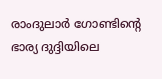രാംദുലാർ ഗോണ്ടിന്റെ ഭാര്യ ദുദ്ദിയിലെ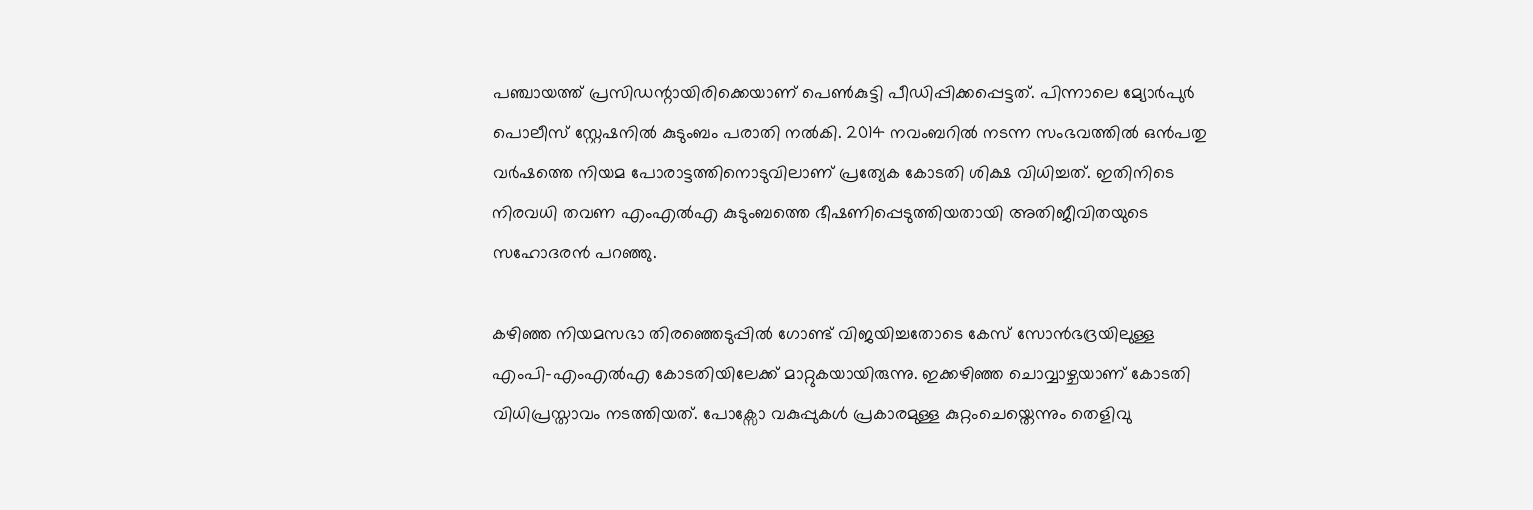പഞ്ചായത്ത് പ്രസിഡന്റായിരിക്കെയാണ് പെൺകുട്ടി പീഡിപ്പിക്കപ്പെട്ടത്. പിന്നാലെ മ്യോർപുർ പൊലീസ് സ്റ്റേഷനിൽ കുടുംബം പരാതി നൽകി. 2014 നവംബറിൽ നടന്ന സംഭവത്തിൽ ഒൻപതു വർഷത്തെ നിയമ പോരാട്ടത്തിനൊടുവിലാണ് പ്രത്യേക കോടതി ശിക്ഷ വിധിച്ചത്. ഇതിനിടെ നിരവധി തവണ എംഎൽഎ കുടുംബത്തെ ഭീഷണിപ്പെടുത്തിയതായി അതിജീവിതയുടെ സഹോദരൻ പറഞ്ഞു.

കഴിഞ്ഞ നിയമസഭാ തിരഞ്ഞെടുപ്പിൽ ഗോണ്ട് വിജയിച്ചതോടെ കേസ് സോൻഭദ്രയിലുള്ള എംപി–എംഎൽഎ കോടതിയിലേക്ക് മാറ്റുകയായിരുന്നു. ഇക്കഴിഞ്ഞ ചൊവ്വാഴ്ചയാണ് കോടതി വിധിപ്രസ്താവം നടത്തിയത്. പോക്സോ വകുപ്പുകൾ പ്രകാരമുള്ള കുറ്റംചെയ്തെന്നും തെളിവു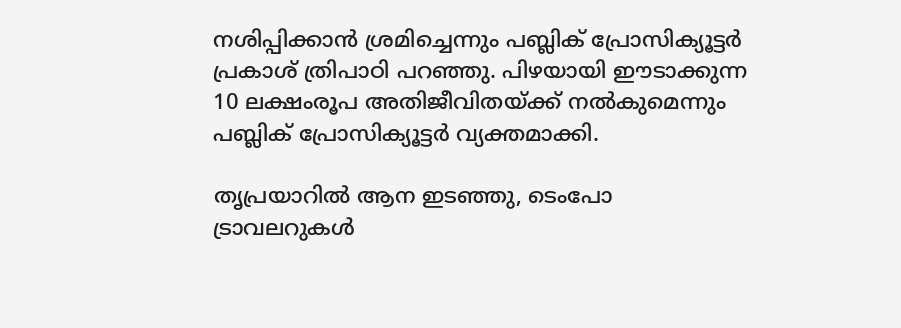നശിപ്പിക്കാൻ ശ്രമിച്ചെന്നും പബ്ലിക് പ്രോസിക്യൂട്ടർ പ്രകാശ് ത്രിപാഠി പറഞ്ഞു. പിഴയായി ഈടാക്കുന്ന 10 ലക്ഷംരൂപ അതിജീവിതയ്ക്ക് നല്‍കുമെന്നും പബ്ലിക് പ്രോസിക്യൂട്ടർ വ്യക്തമാക്കി.

തൃപ്രയാറിൽ ആന ഇടഞ്ഞു, ടെംപോ ട്രാവലറുകൾ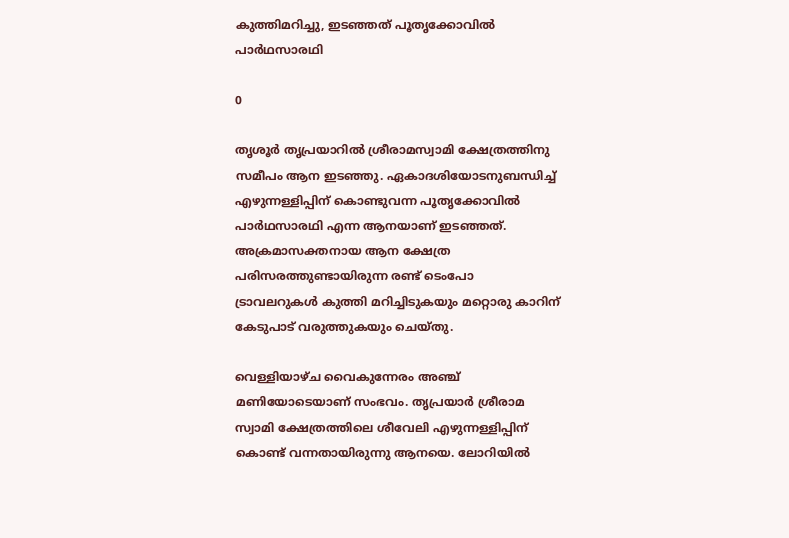കുത്തിമറിച്ചു, ഇടഞ്ഞത് പൂതൃക്കോവിൽ പാർഥസാരഥി

0

തൃശൂർ തൃപ്രയാറിൽ ശ്രീരാമസ്വാമി ക്ഷേത്രത്തിനു സമീപം ആന ഇടഞ്ഞു. ഏകാദശിയോടനുബന്ധിച്ച് എഴുന്നള്ളിപ്പിന് കൊണ്ടുവന്ന പൂതൃക്കോവിൽ പാർഥസാരഥി എന്ന ആനയാണ് ഇടഞ്ഞത്. അക്രമാസക്തനായ ആന ക്ഷേത്ര പരിസരത്തുണ്ടായിരുന്ന രണ്ട് ടെംപോ ട്രാവലറുകൾ കുത്തി മറിച്ചിടുകയും മറ്റൊരു കാറിന് കേടുപാട് വരുത്തുകയും ചെയ്തു.

വെള്ളിയാഴ്ച വൈകുന്നേരം അഞ്ച് മണിയോടെയാണ് സംഭവം. തൃപ്രയാർ ശ്രീരാമ സ്വാമി ക്ഷേത്രത്തിലെ ശീവേലി എഴുന്നള്ളിപ്പിന് കൊണ്ട് വന്നതായിരുന്നു ആനയെ. ലോറിയിൽ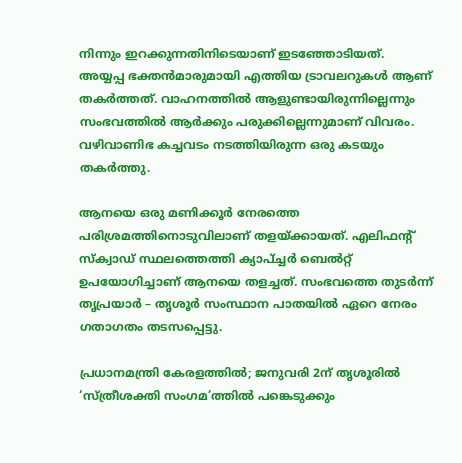നിന്നും ഇറക്കുന്നതിനിടെയാണ് ഇടഞ്ഞോടിയത്. അയ്യപ്പ ഭക്തൻമാരുമായി എത്തിയ ട്രാവലറുകൾ ആണ് തകര്‍ത്തത്. വാഹനത്തിൽ ആളുണ്ടായിരുന്നില്ലെന്നും സംഭവത്തിൽ ആർക്കും പരുക്കില്ലെന്നുമാണ് വിവരം. വഴിവാണിഭ കച്ചവടം നടത്തിയിരുന്ന ഒരു കടയും തകർത്തു.

ആനയെ ഒരു മണിക്കൂർ നേരത്തെ പരിശ്രമത്തിനൊടുവിലാണ് തളയ്ക്കായത്. എലിഫന്‍റ് സ്ക്വാഡ് സ്ഥലത്തെത്തി ക്യാപ്ച്ചര്‍ ബെല്‍റ്റ് ഉപയോഗിച്ചാണ് ആനയെ തളച്ചത്. സംഭവത്തെ തുടര്‍ന്ന് തൃപ്രയാർ – തൃശൂർ സംസ്ഥാന പാതയിൽ ഏറെ നേരം ഗതാഗതം തടസപ്പെട്ടു.

പ്രധാനമന്ത്രി കേരളത്തിൽ; ജനുവരി 2ന് തൃശൂരിൽ ‘സ്ത്രീശക്തി സംഗമ’ത്തിൽ പങ്കെടുക്കും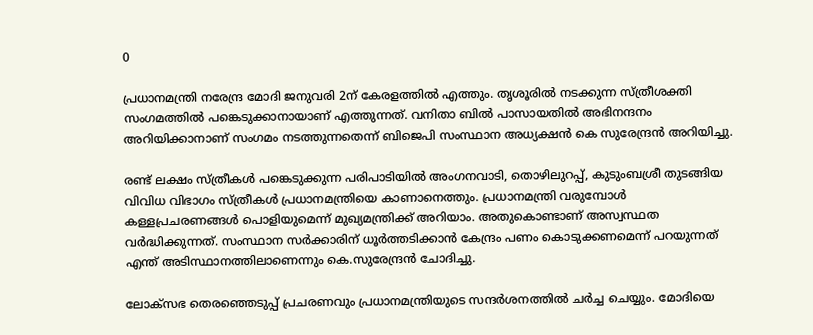0

പ്രധാനമന്ത്രി നരേന്ദ്ര മോദി ജനുവരി 2ന് കേരളത്തിൽ എത്തും. തൃശൂരിൽ നടക്കുന്ന സ്ത്രീശക്തി സംഗമത്തിൽ പങ്കെടുക്കാനായാണ് എത്തുന്നത്. വനിതാ ബിൽ പാസായതിൽ അഭിനന്ദനം അറിയിക്കാനാണ് സംഗമം നടത്തുന്നതെന്ന് ബിജെപി സംസ്ഥാന അധ്യക്ഷൻ കെ സുരേന്ദ്രൻ അറിയിച്ചു.

രണ്ട് ലക്ഷം സ്ത്രീകൾ പങ്കെടുക്കുന്ന പരിപാടിയിൽ അംഗനവാടി, തൊഴിലുറപ്പ്, കുടുംബശ്രീ തുടങ്ങിയ വിവിധ വിഭാഗം സ്ത്രീകൾ പ്രധാനമന്ത്രിയെ കാണാനെത്തും. പ്രധാനമന്ത്രി വരുമ്പോൾ കള്ളപ്രചരണങ്ങൾ പൊളിയുമെന്ന് മുഖ്യമന്ത്രിക്ക് അറിയാം. അതുകൊണ്ടാണ് അസ്വസ്ഥത വർദ്ധിക്കുന്നത്. സംസ്ഥാന സർക്കാരിന് ധൂർത്തടിക്കാൻ കേന്ദ്രം പണം കൊടുക്കണമെന്ന് പറയുന്നത് എന്ത് അടിസ്ഥാനത്തിലാണെന്നും കെ.സുരേന്ദ്രൻ ചോദിച്ചു.

ലോക്സഭ തെരഞ്ഞെടുപ്പ് പ്രചരണവും പ്രധാനമന്ത്രിയുടെ സന്ദർ‍ശനത്തിൽ ചർച്ച ചെയ്യും. മോദിയെ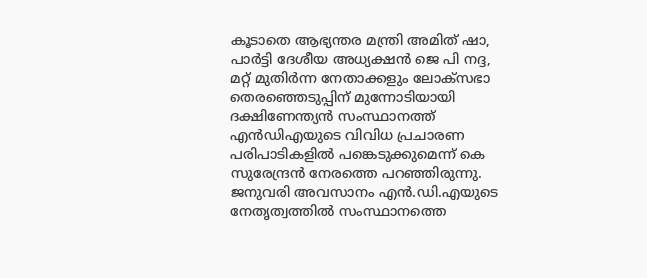കൂടാതെ ആഭ്യന്തര മന്ത്രി അമിത് ഷാ, പാർട്ടി ദേശീയ അധ്യക്ഷൻ ജെ പി നദ്ദ, മറ്റ് മുതിർന്ന നേതാക്കളും ലോക്‌സഭാ തെരഞ്ഞെടുപ്പിന് മുന്നോടിയായി ദക്ഷിണേന്ത്യൻ സംസ്ഥാനത്ത് എൻഡിഎയുടെ വിവിധ പ്രചാരണ പരിപാടികളിൽ പങ്കെടുക്കുമെന്ന് കെ സുരേന്ദ്രൻ നേരത്തെ പറഞ്ഞിരുന്നു. ജനുവരി അവസാനം എൻ.ഡി.എയുടെ നേതൃത്വത്തിൽ സംസ്ഥാനത്തെ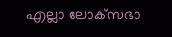എല്ലാ ലോക്‌സഭാ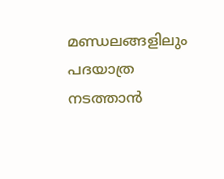മണ്ഡലങ്ങളിലും പദയാത്ര നടത്താൻ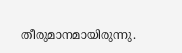തീരുമാനമായിരുന്നു.